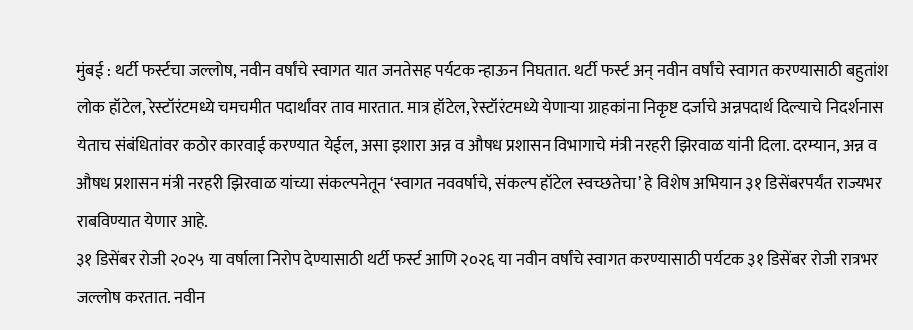मुंबई : थर्टी फर्स्टचा जल्लोष, नवीन वर्षांचे स्वागत यात जनतेसह पर्यटक न्हाऊन निघतात. थर्टी फर्स्ट अन् नवीन वर्षांचे स्वागत करण्यासाठी बहुतांश लोक हॉटेल, रेस्टॉरंटमध्ये चमचमीत पदार्थांवर ताव मारतात. मात्र हॉटेल, रेस्टॉरंटमध्ये येणाऱ्या ग्राहकांना निकृष्ट दर्जाचे अन्नपदार्थ दिल्याचे निदर्शनास येताच संबंधितांवर कठोर कारवाई करण्यात येईल, असा इशारा अन्न व औषध प्रशासन विभागाचे मंत्री नरहरी झिरवाळ यांनी दिला. दरम्यान, अन्न व औषध प्रशासन मंत्री नरहरी झिरवाळ यांच्या संकल्पनेतून ‘स्वागत नववर्षाचे, संकल्प हॉटेल स्वच्छतेचा’ हे विशेष अभियान ३१ डिसेंबरपर्यंत राज्यभर राबविण्यात येणार आहे.
३१ डिसेंबर रोजी २०२५ या वर्षाला निरोप देण्यासाठी थर्टी फर्स्ट आणि २०२६ या नवीन वर्षांचे स्वागत करण्यासाठी पर्यटक ३१ डिसेंबर रोजी रात्रभर जल्लोष करतात. नवीन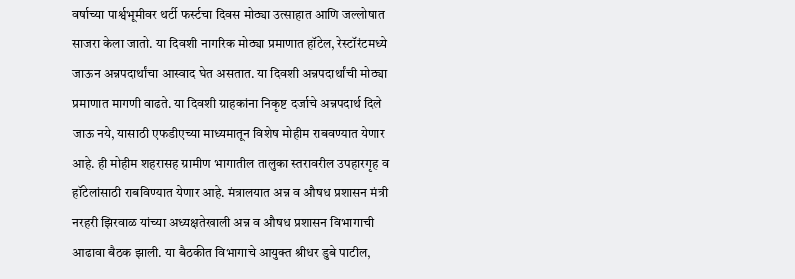वर्षाच्या पार्श्वभूमीवर थर्टी फर्स्टचा दिवस मोठ्या उत्साहात आणि जल्लोषात साजरा केला जातो. या दिवशी नागरिक मोठ्या प्रमाणात हॉटेल, रेस्टॉरंटमध्ये जाऊन अन्नपदार्थांचा आस्वाद घेत असतात. या दिवशी अन्नपदार्थांची मोठ्या प्रमाणात मागणी वाढते. या दिवशी ग्राहकांना निकृष्ट दर्जाचे अन्नपदार्थ दिले जाऊ नये, यासाठी एफडीएच्या माध्यमातून विशेष मोहीम राबवण्यात येणार आहे. ही मोहीम शहरासह ग्रामीण भागातील तालुका स्तरावरील उपहारगृह व हॉटेलांसाठी राबविण्यात येणार आहे. मंत्रालयात अन्न व औषध प्रशासन मंत्री नरहरी झिरवाळ यांच्या अध्यक्षतेखाली अन्न व औषध प्रशासन विभागाची आढावा बैठक झाली. या बैठकीत विभागाचे आयुक्त श्रीधर डुबे पाटील,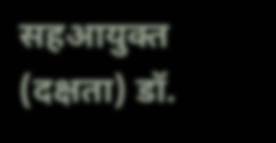सहआयुक्त (दक्षता) डॉ.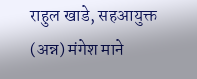राहुल खाडे, सहआयुक्त (अन्न) मंगेश माने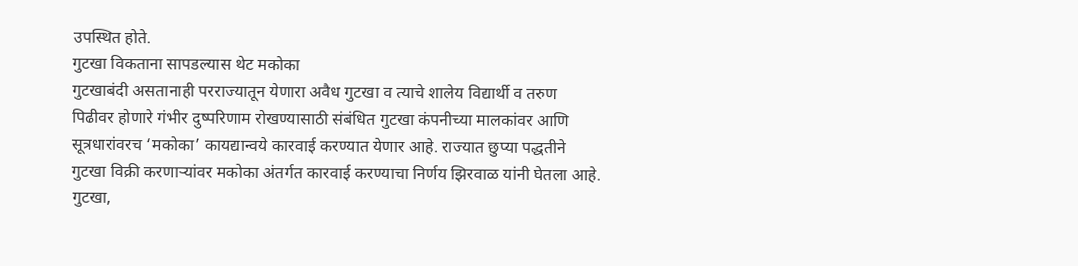उपस्थित होते.
गुटखा विकताना सापडल्यास थेट मकोका
गुटखाबंदी असतानाही परराज्यातून येणारा अवैध गुटखा व त्याचे शालेय विद्यार्थी व तरुण पिढीवर होणारे गंभीर दुष्परिणाम रोखण्यासाठी संबंधित गुटखा कंपनीच्या मालकांवर आणि सूत्रधारांवरच ‘मकोका’ कायद्यान्वये कारवाई करण्यात येणार आहे. राज्यात छुप्या पद्धतीने गुटखा विक्री करणाऱ्यांवर मकोका अंतर्गत कारवाई करण्याचा निर्णय झिरवाळ यांनी घेतला आहे. गुटखा,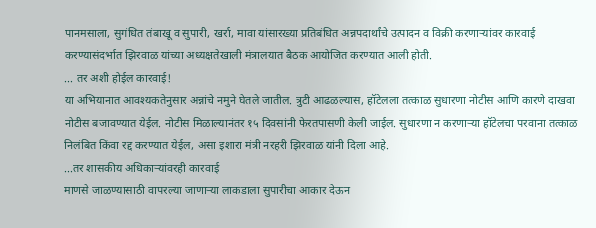पानमसाला, सुगंधित तंबाखू व सुपारी, खर्रा, मावा यांसारख्या प्रतिबंधित अन्नपदार्थांचे उत्पादन व विक्री करणाऱ्यांवर कारवाई करण्यासंदर्भात झिरवाळ यांच्या अध्यक्षतेखाली मंत्रालयात बैठक आयोजित करण्यात आली होती.
... तर अशी होईल कारवाई!
या अभियानात आवश्यकतेनुसार अन्नांचे नमुने घेतले जातील. त्रुटी आढळल्यास, हॉटेलला तत्काळ सुधारणा नोटीस आणि कारणे दाखवा नोटीस बजावण्यात येईल. नोटीस मिळाल्यानंतर १५ दिवसांनी फेरतपासणी केली जाईल. सुधारणा न करणाऱ्या हॉटेलचा परवाना तत्काळ निलंबित किंवा रद्द करण्यात येईल, असा इशारा मंत्री नरहरी झिरवाळ यांनी दिला आहे.
...तर शासकीय अधिकाऱ्यांवरही कारवाई
माणसे जाळण्यासाठी वापरल्या जाणाऱ्या लाकडाला सुपारीचा आकार देऊन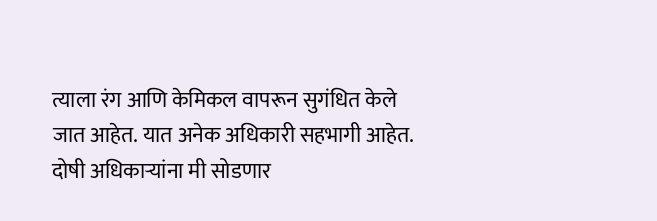त्याला रंग आणि केमिकल वापरून सुगंधित केले जात आहेत. यात अनेक अधिकारी सहभागी आहेत. दोषी अधिकाऱ्यांना मी सोडणार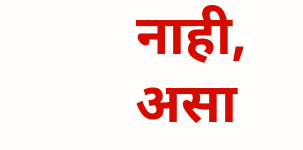नाही, असा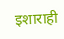इशाराही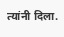त्यांनी दिला.